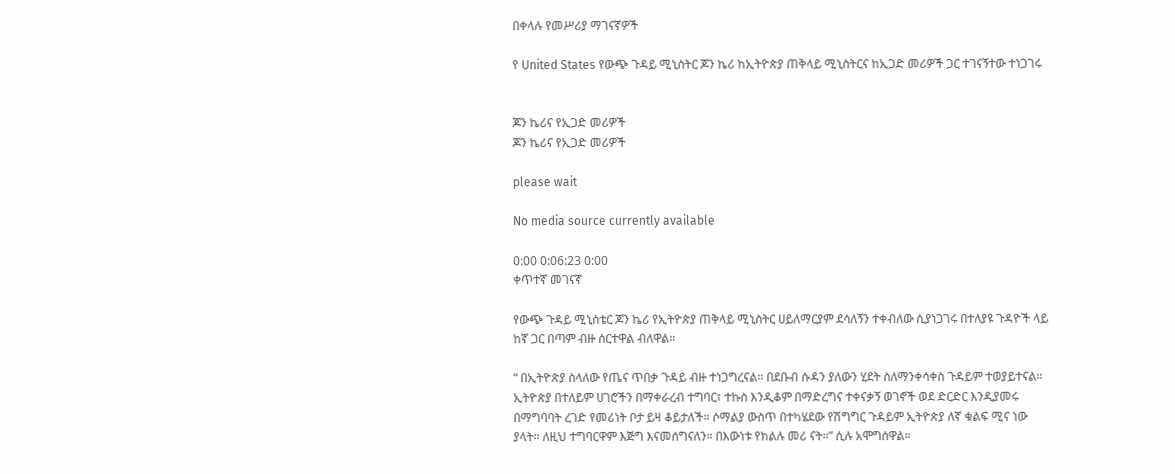በቀላሉ የመሥሪያ ማገናኛዎች

የ United States የውጭ ጉዳይ ሚኒስትር ጆን ኬሪ ከኢትዮጵያ ጠቅላይ ሚኒስትርና ከኢጋድ መሪዎች ጋር ተገናኝተው ተነጋገሩ


ጆን ኬሪና የኢጋድ መሪዎች
ጆን ኬሪና የኢጋድ መሪዎች

please wait

No media source currently available

0:00 0:06:23 0:00
ቀጥተኛ መገናኛ

የውጭ ጉዳይ ሚኒስቴር ጆን ኬሪ የኢትዮጵያ ጠቅላይ ሚኒስትር ሀይለማርያም ደሳለኝን ተቀብለው ሲያነጋገሩ በተለያዩ ጉዳዮች ላይ ከኛ ጋር በጣም ብዙ ሰርተዋል ብለዋል።

“ በኢትዮጵያ ስላለው የጤና ጥበቃ ጉዳይ ብዙ ተነጋግረናል። በደቡብ ሱዳን ያለውን ሂደት ስለማንቀሳቀስ ጉዳይም ተወያይተናል። ኢትዮጵያ በተለይም ሀገሮችን በማቀራረብ ተግባር፣ ተኩስ እንዲቆም በማድረግና ተቀናቃኝ ወገኖች ወደ ድርድር እንዲያመሩ በማግባባት ረገድ የመሪነት ቦታ ይዛ ቆይታለች። ሶማልያ ውስጥ በተካሄደው የሽግግር ጉዳይም ኢትዮጵያ ለኛ ቁልፍ ሚና ነው ያላት። ለዚህ ተግባርዋም እጅግ እናመሰግናለን። በእውነቱ የክልሉ መሪ ናት።” ሲሉ አሞግሰዋል።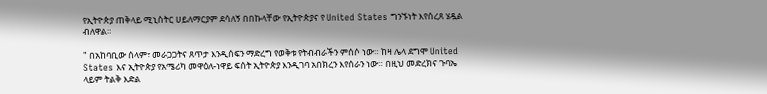የኢትዮጵያ ጠቅላይ ሚኒስትር ሀይለማርያም ደሳለኝ በበኩላቸው የኢትዮጵያና የ United States ግንኙነት እየሰረጸ ሄዷል ብለዋል።

" በአከባቢው ሰላም፣ መራጋጋትና ጸጥታ እንዲሰፍን ማድረግ የወቅቱ የትብብራችን ምሰሶ ነው። ከዛ ሌላ ደግሞ United States እና ኢትዮጵያ የአሜሪካ መዋዕለ-ነዋይ ፍሰት ኢትዮጵያ እንዲገባ አበክረን እየሰራን ነው። በዚህ መድረክና ጉባኤ ላይም ትልቅ እድል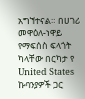አግኘተናል። በሀገሪ መዋዕለ-ነዋይ የማፍሰስ ፍላጎት ካላቸው በርካታ የ United States ኩባንያዎች ጋር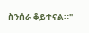ስንሰራ ቆይተናል።"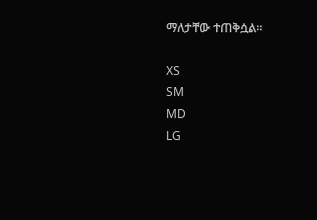ማለታቸው ተጠቅሷል።

XS
SM
MD
LG